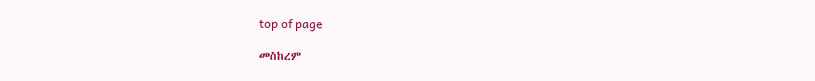top of page

መስከረም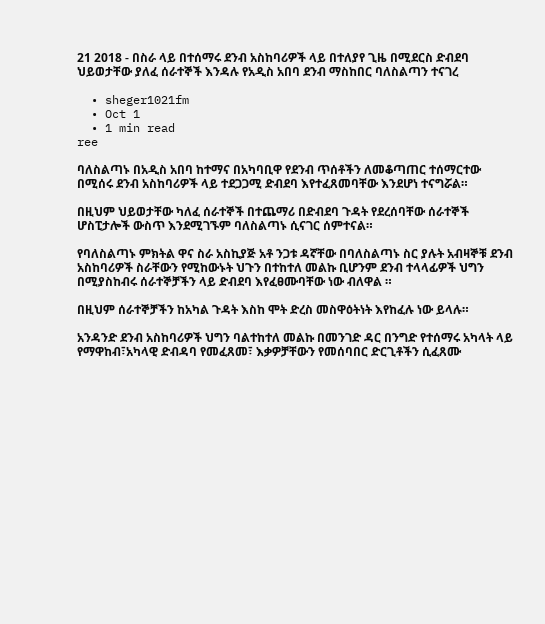21 2018 - በስራ ላይ በተሰማሩ ደንብ አስከባሪዎች ላይ በተለያየ ጊዜ በሚደርስ ድብደባ ህይወታቸው ያለፈ ሰራተኞች እንዳሉ የአዲስ አበባ ደንብ ማስከበር ባለስልጣን ተናገረ

  • sheger1021fm
  • Oct 1
  • 1 min read
ree

ባለስልጣኑ በአዲስ አበባ ከተማና በአካባቢዋ የደንብ ጥሰቶችን ለመቆጣጠር ተሰማርተው በሚሰሩ ደንብ አስከባሪዎች ላይ ተደጋጋሚ ድብደባ እየተፈጸመባቸው እንደሆነ ተናግሯል።

በዚህም ህይወታቸው ካለፈ ሰራተኞች በተጨማሪ በድብደባ ጉዳት የደረሰባቸው ሰራተኞች ሆስፒታሎች ውስጥ እንደሚገኙም ባለስልጣኑ ሲናገር ሰምተናል።

የባለስልጣኑ ምክትል ዋና ስራ አስኪያጅ አቶ ንጋቱ ዳኛቸው በባለስልጣኑ ስር ያሉት አብዛኞቹ ደንብ አስከባሪዎች ስራቸውን የሚከውኑት ህጉን በተከተለ መልኩ ቢሆንም ደንብ ተላላፊዎች ህግን በሚያስከብሩ ሰራተኞቻችን ላይ ድብደባ እየፈፀሙባቸው ነው ብለዋል ።

በዚህም ሰራተኞቻችን ከአካል ጉዳት እስከ ሞት ድረስ መስዋዕትነት እየከፈሉ ነው ይላሉ።

አንዳንድ ደንብ አስከባሪዎች ህግን ባልተከተለ መልኩ በመንገድ ዳር በንግድ የተሰማሩ አካላት ላይ የማዋከብ፣አካላዊ ድብዳባ የመፈጸመ፣ እቃዎቻቸውን የመሰባበር ድርጊቶችን ሲፈጸሙ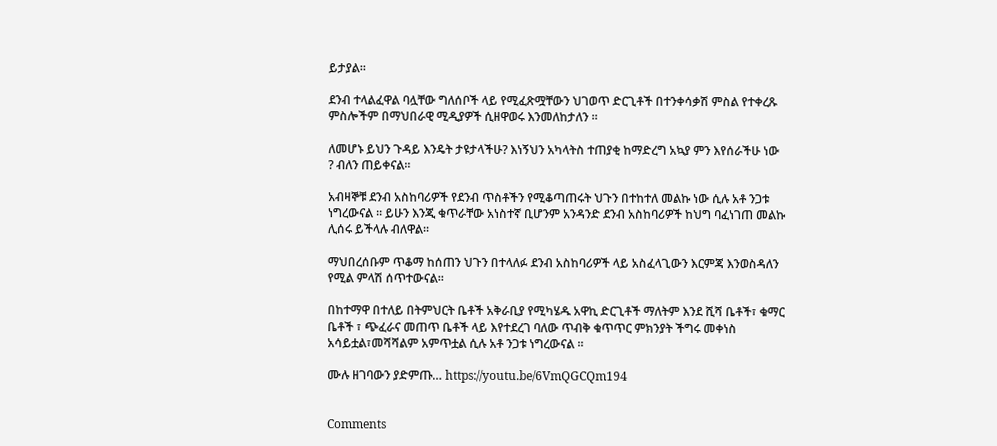ይታያል።

ደንብ ተላልፈዋል ባሏቸው ግለሰቦች ላይ የሚፈጽሟቸውን ህገወጥ ድርጊቶች በተንቀሳቃሽ ምስል የተቀረጹ ምስሎችም በማህበራዊ ሚዲያዎች ሲዘዋወሩ እንመለከታለን ።

ለመሆኑ ይህን ጉዳይ እንዴት ታዩታላችሁ? እነኝህን አካላትስ ተጠያቂ ከማድረግ አኳያ ምን እየሰራችሁ ነው ? ብለን ጠይቀናል።

አብዛኞቹ ደንብ አስከባሪዎች የደንብ ጥስቶችን የሚቆጣጠሩት ህጉን በተከተለ መልኩ ነው ሲሉ አቶ ንጋቱ ነግረውናል ። ይሁን እንጂ ቁጥራቸው አነስተኛ ቢሆንም አንዳንድ ደንብ አስከባሪዎች ከህግ ባፈነገጠ መልኩ ሊሰሩ ይችላሉ ብለዋል።

ማህበረሰቡም ጥቆማ ከሰጠን ህጉን በተላለፉ ደንብ አስከባሪዎች ላይ አስፈላጊውን እርምጃ እንወስዳለን የሚል ምላሽ ሰጥተውናል።

በከተማዋ በተለይ በትምህርት ቤቶች አቅራቢያ የሚካሄዱ አዋኪ ድርጊቶች ማለትም እንደ ሺሻ ቤቶች፣ ቁማር ቤቶች ፣ ጭፈራና መጠጥ ቤቶች ላይ እየተደረገ ባለው ጥብቅ ቁጥጥር ምክንያት ችግሩ መቀነስ አሳይቷል፣መሻሻልም አምጥቷል ሲሉ አቶ ንጋቱ ነግረውናል ።

ሙሉ ዘገባውን ያድምጡ… https://youtu.be/6VmQGCQm194


Comments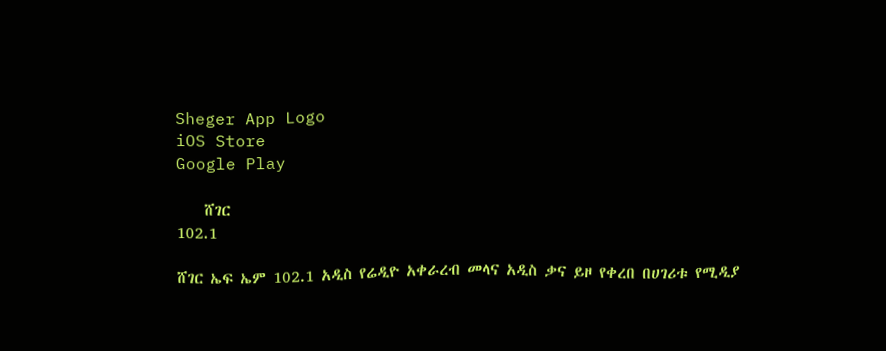Sheger App Logo
iOS Store
Google Play

    ሸገር
102.1

ሸገር ኤፍ ኤም 102.1 አዲስ የሬዲዮ አቀራረብ መላና አዲስ ቃና ይዞ የቀረበ በሀገሪቱ የሚዲያ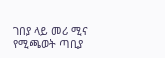ገበያ ላይ መሪ ሚና የሚጫወት ጣቢያ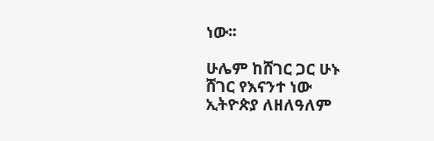ነው፡፡

ሁሌም ከሸገር ጋር ሁኑ
ሸገር የእናንተ ነው
ኢትዮጵያ ለዘለዓለም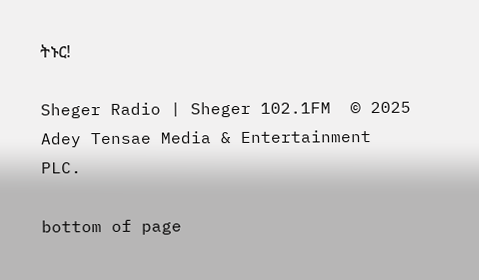ትኑር!

Sheger Radio | Sheger 102.1FM  © 2025 Adey Tensae Media & Entertainment PLC.

bottom of page